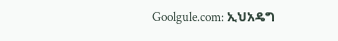Goolgule.com: ኢህአዴግ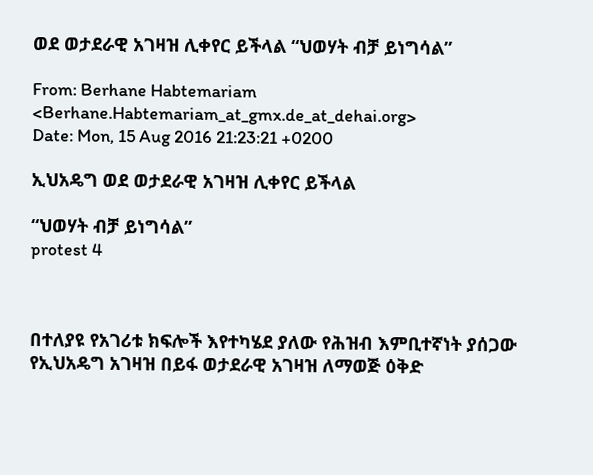ወደ ወታደራዊ አገዛዝ ሊቀየር ይችላል “ህወሃት ብቻ ይነግሳል”

From: Berhane Habtemariam <Berhane.Habtemariam_at_gmx.de_at_dehai.org>
Date: Mon, 15 Aug 2016 21:23:21 +0200

ኢህአዴግ ወደ ወታደራዊ አገዛዝ ሊቀየር ይችላል

“ህወሃት ብቻ ይነግሳል”
protest 4



በተለያዩ የአገሪቱ ክፍሎች እየተካሄደ ያለው የሕዝብ እምቢተኛነት ያሰጋው የኢህአዴግ አገዛዝ በይፋ ወታደራዊ አገዛዝ ለማወጅ ዕቅድ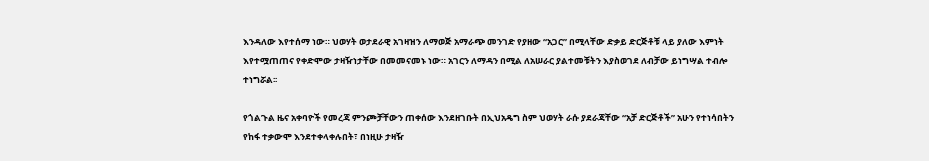እንዳለው እየተሰማ ነው። ህወሃት ወታደራዊ አገዛዝን ለማወጅ አማራጭ መንገድ የያዘው “አጋር” በሚላቸው ድቃይ ድርጅቶቹ ላይ ያለው እምነት እየተሟጠጠና የቀድሞው ታዛዥነታቸው በመመናመኑ ነው። አገርን ለማዳን በሚል ለአሠራር ያልተመቹትን እያስወገደ ለብቻው ይነግሣል ተብሎ ተነግሯል፡፡

የጎልጉል ዜና አቀባዮች የመረጃ ምንጮቻቸውን ጠቀሰው እንደዘገቡት በኢህአዴግ ስም ህወሃት ራሱ ያደራጃቸው “አቻ ድርጅቶች” አሁን የተነሳበትን የከፋ ተቃውሞ እንደተቀላቀሉበት፣ በነዚሁ ታዛዥ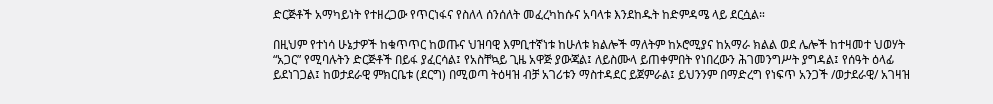ድርጅቶች አማካይነት የተዘረጋው የጥርነፋና የስለላ ሰንሰለት መፈረካከሱና አባላቱ እንደከዱት ከድምዳሜ ላይ ደርሷል።

በዚህም የተነሳ ሁኔታዎች ከቁጥጥር ከወጡና ህዝባዊ እምቢተኛነቱ ከሁለቱ ክልሎች ማለትም ከኦሮሚያና ከአማራ ክልል ወደ ሌሎች ከተዛመተ ህወሃት “አጋር” የሚባሉትን ድርጅቶች በይፋ ያፈርሳል፤ የአስቸኳይ ጊዜ አዋጅ ያውጃል፤ ለይስሙላ ይጠቀምበት የነበረውን ሕገመንግሥት ያግዳል፤ የሰዓት ዕላፊ ይደነገጋል፤ ከወታደራዊ ምክርቤቱ (ደርግ) በሚወጣ ትዕዛዝ ብቻ አገሪቱን ማስተዳደር ይጀምራል፤ ይህንንም በማድረግ የነፍጥ አንጋች /ወታደራዊ/ አገዛዝ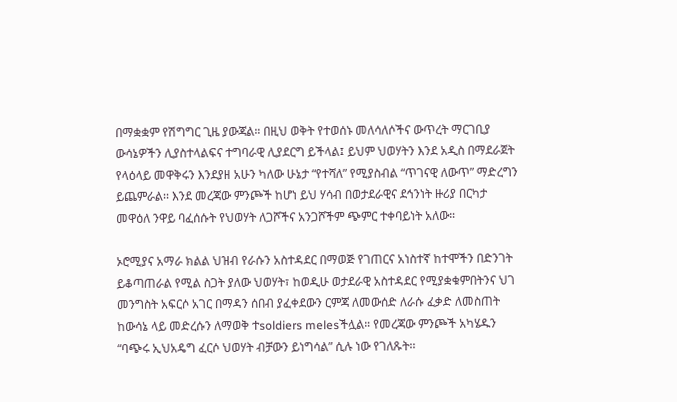በማቋቋም የሽግግር ጊዜ ያውጃል። በዚህ ወቅት የተወሰኑ መለሳለሶችና ውጥረት ማርገቢያ ውሳኔዎችን ሊያስተላልፍና ተግባራዊ ሊያደርግ ይችላል፤ ይህም ህወሃትን እንደ አዲስ በማደራጀት የላዕላይ መዋቅሩን እንደያዘ አሁን ካለው ሁኔታ “የተሻለ” የሚያስብል “ጥገናዊ ለውጥ” ማድረግን ይጨምራል፡፡ እንደ መረጃው ምንጮች ከሆነ ይህ ሃሳብ በወታደራዊና ደኅንነት ዙሪያ በርካታ መዋዕለ ንዋይ ባፈሰሱት የህወሃት ለጋሾችና አንጋሾችም ጭምር ተቀባይነት አለው።

ኦሮሚያና አማራ ክልል ህዝብ የራሱን አስተዳደር በማወጅ የገጠርና አነስተኛ ከተሞችን በድንገት ይቆጣጠራል የሚል ስጋት ያለው ህወሃት፣ ከወዲሁ ወታደራዊ አስተዳደር የሚያቋቁምበትንና ህገ መንግስት አፍርሶ አገር በማዳን ሰበብ ያፈቀደውን ርምጃ ለመውሰድ ለራሱ ፈቃድ ለመስጠት ከውሳኔ ላይ መድረሱን ለማወቅ ተsoldiers melesችሏል። የመረጃው ምንጮች አካሄዱን “ባጭሩ ኢህአዴግ ፈርሶ ህወሃት ብቻውን ይነግሳል” ሲሉ ነው የገለጹት፡፡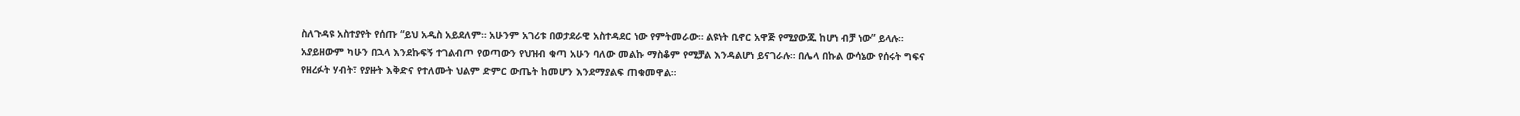ስለጉዳዩ አስተያየት የሰጡ “ይህ አዲስ አይደለም። አሁንም አገሪቱ በወታደራዊ አስተዳደር ነው የምትመራው። ልዩነት ቢኖር አዋጅ የሚያውጁ ከሆነ ብቻ ነው” ይላሉ። አያይዘውም ካሁን በኋላ እንደኩፍኝ ተገልብጦ የወጣውን የህዝብ ቁጣ አሁን ባለው መልኩ ማስቆም የሚቻል እንዳልሆነ ይናገራሉ። በሌላ በኩል ውሳኔው የሰሩት ግፍና የዘረፉት ሃብት፣ የያዙት እቅድና የተለሙት ህልም ድምር ውጤት ከመሆን እንደማያልፍ ጠቁመዋል።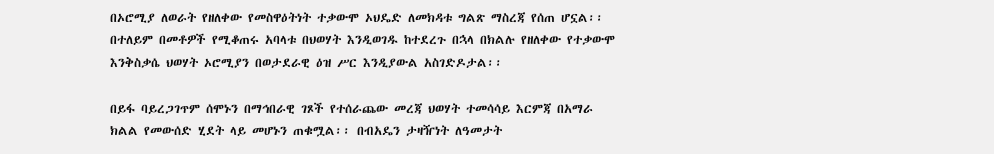በኦሮሚያ ለወራት የዘለቀው የመስዋዕትነት ተቃውሞ ኦህዴድ ለመክዳቱ ግልጽ ማስረጃ የሰጠ ሆኗል፡፡ በተለይም በመቶዎች የሚቆጠሩ አባላቱ በህወሃት እንዲወገዱ ከተደረጉ በኋላ በክልሉ የዘለቀው የተቃውሞ እንቅስቃሴ ህወሃት ኦሮሚያን በወታደራዊ ዕዝ ሥር እንዲያውል አስገድዶታል፡፡

በይፋ ባይረጋገጥም ሰሞኑን በማኅበራዊ ገጾች የተሰራጨው መረጃ ህወሃት ተመሳሳይ እርምጃ በአማራ ክልል የመውሰድ ሂደት ላይ መሆኑን ጠቁሟል፡፡ በብአዴን ታዛዥነት ለዓመታት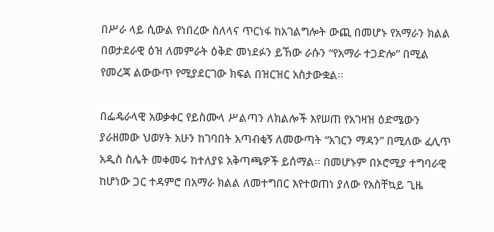በሥራ ላይ ሲውል የነበረው ስለላና ጥርነፋ ከአገልግሎት ውጪ በመሆኑ የአማራን ክልል በወታደራዊ ዕዝ ለመምራት ዕቅድ መነደፉን ይኸው ራሱን “የአማራ ተጋድሎ” በሚል የመረጃ ልውውጥ የሚያደርገው ክፍል በዝርዝር አስታውቋል፡፡

በፌዴራላዊ አወቃቀር የይስሙላ ሥልጣን ለክልሎች እየሠጠ የአገዛዝ ዕድሜውን ያራዘመው ህወሃት አሁን ከገባበት አጣብቂኝ ለመውጣት “አገርን ማዳን” በሚለው ፈሊጥ አዲስ ስሌት መቀመሩ ከተለያዩ አቅጣጫዎች ይሰማል፡፡ በመሆኑም በኦሮሚያ ተግባራዊ ከሆነው ጋር ተዳምሮ በአማራ ክልል ለመተግበር እየተወጠነ ያለው የአስቸኳይ ጊዜ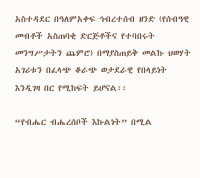አስተዳደር በዓለምአቀፍ ኅብረተሰብ ዘንድ (የሰብዓዊ መብቶች አስጠባቂ ድርጅቶችና የተባበሩት መንግሥታትን ጨምሮ) በማያስጠይቅ መልኩ ህወሃት አገሪቱን በፈላጭ ቆራጭ ወታደራዊ የበላይነት እንዲገዛ በር የሚከፍት ይሆናል፡፡

“የብሔር ብሔረሰቦች እኩልነት” በሚል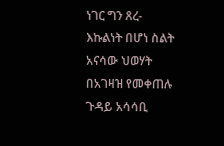ነገር ግን ጸረ-እኩልነት በሆነ ስልት አናሳው ህወሃት በአገዛዝ የመቀጠሉ ጉዳይ አሳሳቢ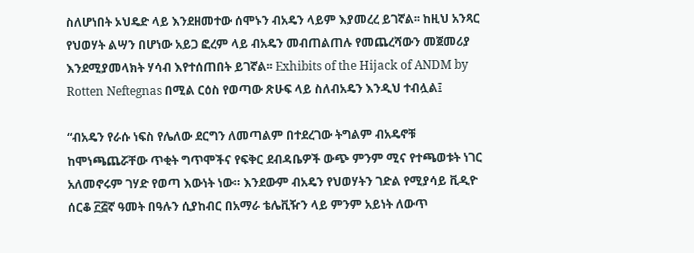ስለሆነበት ኦህዴድ ላይ እንደዘመተው ሰሞኑን ብአዴን ላይም እያመረረ ይገኛል፡፡ ከዚህ አንጻር የህወሃት ልሣን በሆነው አይጋ ፎረም ላይ ብአዴን መብጠልጠሉ የመጨረሻውን መጀመሪያ እንደሚያመላክት ሃሳብ እየተሰጠበት ይገኛል፡፡ Exhibits of the Hijack of ANDM by Rotten Neftegnas በሚል ርዕስ የወጣው ጽሁፍ ላይ ስለብአዴን እንዲህ ተብሏል፤

“ብአዴን የራሱ ነፍስ የሌለው ደርግን ለመጣልም በተደረገው ትግልም ብአዴኖቹ ከሞነጫጨሯቸው ጥቂት ግጥሞችና የፍቅር ደብዳቤዎች ውጭ ምንም ሚና የተጫወቱት ነገር አለመኖሩም ገሃድ የወጣ እውነት ነው። እንደውም ብአዴን የህወሃትን ገድል የሚያሳይ ቪዲዮ ሰርቆ ፫፭ኛ ዓመት በዓሉን ሲያከብር በአማራ ቴሌቪዥን ላይ ምንም አይነት ለውጥ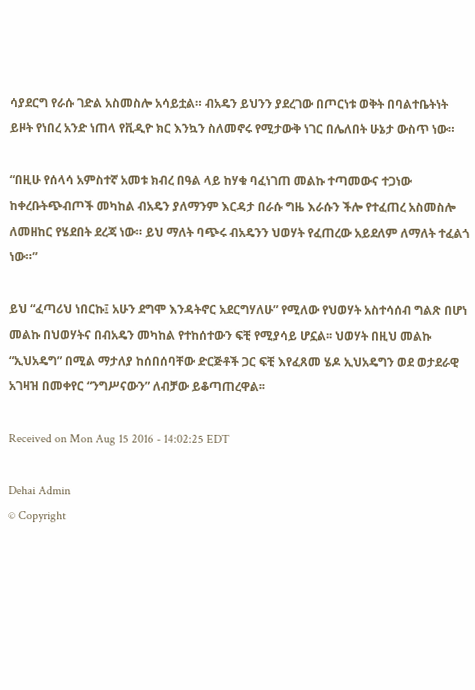ሳያደርግ የራሱ ገድል አስመስሎ አሳይቷል። ብአዴን ይህንን ያደረገው በጦርነቱ ወቅት በባልተቤትነት ይዞት የነበረ አንድ ነጠላ የቪዲዮ ክር እንኳን ስለመኖሩ የሚታውቅ ነገር በሌለበት ሁኔታ ውስጥ ነው።

“በዚሁ የሰላሳ አምስተኛ አመቱ ክብረ በዓል ላይ ከሃቁ ባፈነገጠ መልኩ ተጣመውና ተጋነው ከቀረቡትጭብጦች መካከል ብአዴን ያለማንም እርዳታ በራሱ ግዜ እራሱን ችሎ የተፈጠረ አስመስሎ ለመዘከር የሄደበት ደረጃ ነው። ይህ ማለት ባጭሩ ብአዴንን ህወሃት የፈጠረው አይደለም ለማለት ተፈልጎ ነው።”

ይህ “ፈጣሪህ ነበርኩ፤ አሁን ደግሞ እንዳትኖር አደርግሃለሁ” የሚለው የህወሃት አስተሳሰብ ግልጽ በሆነ መልኩ በህወሃትና በብአዴን መካከል የተከሰተውን ፍቺ የሚያሳይ ሆኗል፡፡ ህወሃት በዚህ መልኩ “ኢህአዴግ” በሚል ማታለያ ከሰበሰባቸው ድርጅቶች ጋር ፍቺ እየፈጸመ ሄዶ ኢህአዴግን ወደ ወታደራዊ አገዛዝ በመቀየር “ንግሥናውን” ለብቻው ይቆጣጠረዋል፡፡

Received on Mon Aug 15 2016 - 14:02:25 EDT

Dehai Admin
© Copyright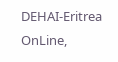DEHAI-Eritrea OnLine,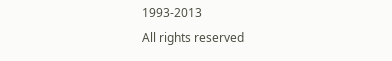1993-2013
All rights reserved